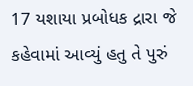17 યશાયા પ્રબોધક દ્રારા જે કહેવામાં આવ્યું હતુ તે પુરું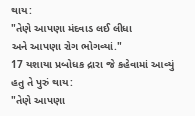થાય:
"તેણે આપણા મંદવાડ લઈ લીધા
અને આપણા રોગ ભોગવ્યાં."
17 યશાયા પ્રબોધક દ્રારા જે કહેવામાં આવ્યું હતુ તે પુરું થાય:
"તેણે આપણા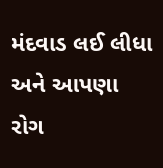મંદવાડ લઈ લીધા
અને આપણા રોગ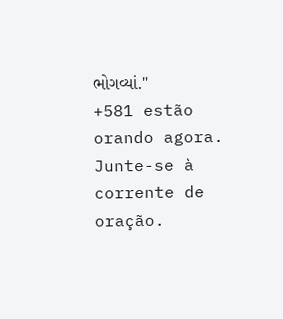ભોગવ્યાં."
+581 estão orando agora.
Junte-se à corrente de oração.